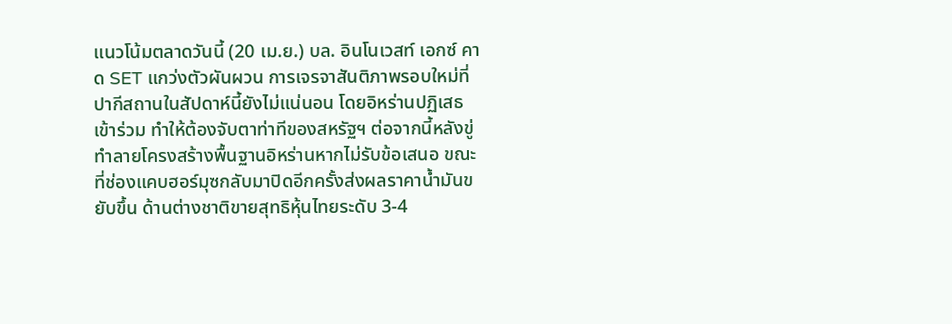แนวโน้มตลาดวันนี้ (20 เม.ย.) บล. อินโนเวสท์ เอกซ์ คาด SET แกว่งตัวผันผวน การเจรจาสันติภาพรอบใหม่ที่ปากีสถานในสัปดาห์นี้ยังไม่แน่นอน โดยอิหร่านปฏิเสธเข้าร่วม ทำให้ต้องจับตาท่าทีของสหรัฐฯ ต่อจากนี้หลังขู่ทำลายโครงสร้างพื้นฐานอิหร่านหากไม่รับข้อเสนอ ขณะที่ช่องแคบฮอร์มุซกลับมาปิดอีกครั้งส่งผลราคาน้ำมันขยับขึ้น ด้านต่างชาติขายสุทธิหุ้นไทยระดับ 3-4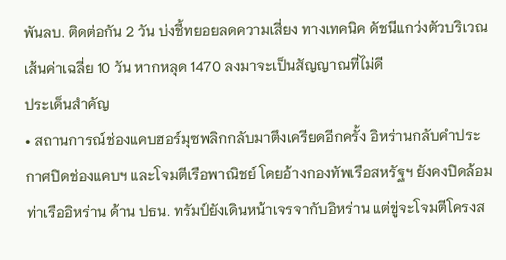พันลบ. ติดต่อกัน 2 วัน บ่งชี้ทยอยลดความเสี่ยง ทางเทคนิค ดัชนีแกว่งตัวบริเวณเส้นค่าเฉลี่ย 10 วัน หากหลุด 1470 ลงมาจะเป็นสัญญาณที่ไม่ดี
ประเด็นสำคัญ
• สถานการณ์ช่องแคบฮอร์มุซพลิกกลับมาตึงเครียดอีกครั้ง อิหร่านกลับคำประกาศปิดช่องแคบฯ และโจมตีเรือพาณิชย์ โดยอ้างกองทัพเรือสหรัฐฯ ยังคงปิดล้อมท่าเรืออิหร่าน ด้าน ปธน. ทรัมป์ยังเดินหน้าเจรจากับอิหร่าน แต่ขู่จะโจมตีโครงส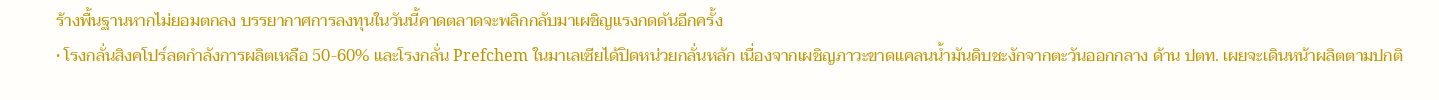ร้างพื้นฐานหากไม่ยอมตกลง บรรยากาศการลงทุนในวันนี้คาดตลาดจะพลิกกลับมาเผชิญแรงกดดันอีกครั้ง
• โรงกลั่นสิงคโปร์ลดกำลังการผลิตเหลือ 50-60% และโรงกลั่น Prefchem ในมาเลเซียได้ปิดหน่วยกลั่นหลัก เนื่องจากเผชิญภาวะขาดแคลนน้ำมันดิบชะงักจากตะวันออกกลาง ด้าน ปตท. เผยจะเดินหน้าผลิตตามปกติ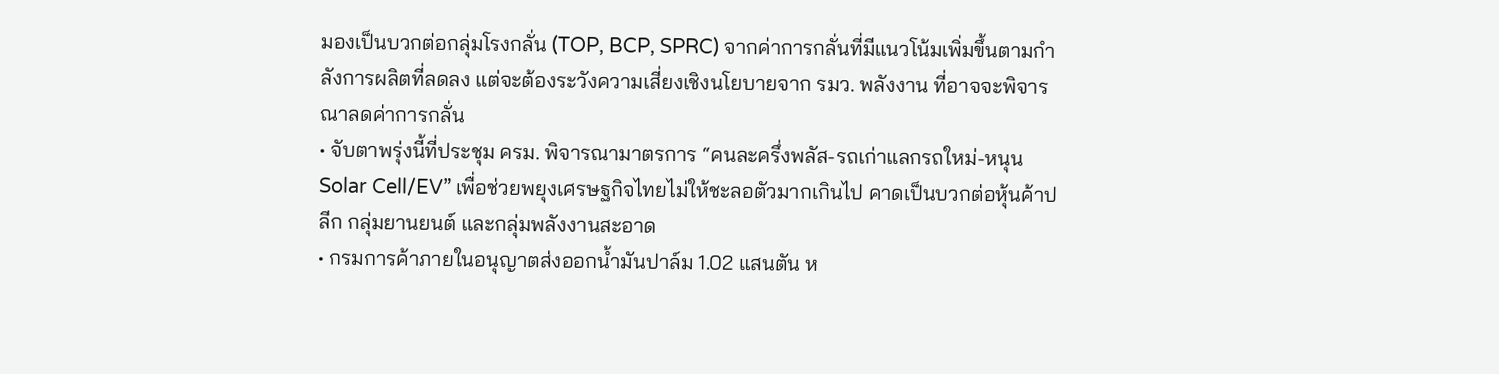มองเป็นบวกต่อกลุ่มโรงกลั่น (TOP, BCP, SPRC) จากค่าการกลั่นที่มีแนวโน้มเพิ่มขึ้นตามกำลังการผลิตที่ลดลง แต่จะต้องระวังความเสี่ยงเชิงนโยบายจาก รมว. พลังงาน ที่อาจจะพิจารณาลดค่าการกลั่น
• จับตาพรุ่งนี้ที่ประชุม ครม. พิจารณามาตรการ “คนละครึ่งพลัส-รถเก่าแลกรถใหม่-หนุน Solar Cell/EV” เพื่อช่วยพยุงเศรษฐกิจไทยไม่ให้ชะลอตัวมากเกินไป คาดเป็นบวกต่อหุ้นค้าปลีก กลุ่มยานยนต์ และกลุ่มพลังงานสะอาด
• กรมการค้าภายในอนุญาตส่งออกน้ำมันปาล์ม 1.02 แสนตัน ห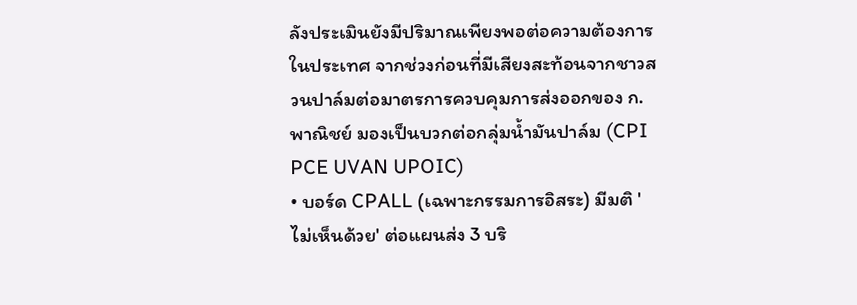ลังประเมินยังมีปริมาณเพียงพอต่อความต้องการในประเทศ จากช่วงก่อนที่มีเสียงสะท้อนจากชาวสวนปาล์มต่อมาตรการควบคุมการส่งออกของ ก.พาณิชย์ มองเป็นบวกต่อกลุ่มน้ำมันปาล์ม (CPI PCE UVAN UPOIC)
• บอร์ด CPALL (เฉพาะกรรมการอิสระ) มีมติ 'ไม่เห็นด้วย' ต่อแผนส่ง 3 บริ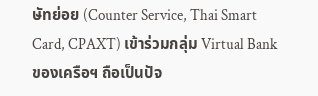ษัทย่อย (Counter Service, Thai Smart Card, CPAXT) เข้าร่วมกลุ่ม Virtual Bank ของเครือฯ ถือเป็นปัจ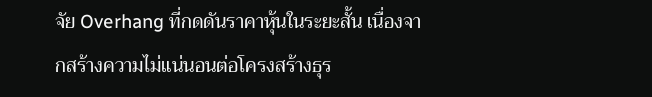จัย Overhang ที่กดดันราคาหุ้นในระยะสั้น เนื่องจากสร้างความไม่แน่นอนต่อโครงสร้างธุร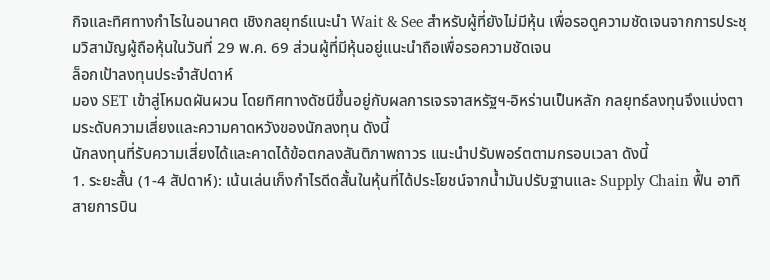กิจและทิศทางกำไรในอนาคต เชิงกลยุทธ์แนะนำ Wait & See สำหรับผู้ที่ยังไม่มีหุ้น เพื่อรอดูความชัดเจนจากการประชุมวิสามัญผู้ถือหุ้นในวันที่ 29 พ.ค. 69 ส่วนผู้ที่มีหุ้นอยู่แนะนำถือเพื่อรอความชัดเจน
ล็อกเป้าลงทุนประจำสัปดาห์
มอง SET เข้าสู่โหมดผันผวน โดยทิศทางดัชนีขึ้นอยู่กับผลการเจรจาสหรัฐฯ-อิหร่านเป็นหลัก กลยุทธ์ลงทุนจึงแบ่งตามระดับความเสี่ยงและความคาดหวังของนักลงทุน ดังนี้
นักลงทุนที่รับความเสี่ยงได้และคาดได้ข้อตกลงสันติภาพถาวร แนะนำปรับพอร์ตตามกรอบเวลา ดังนี้
1. ระยะสั้น (1-4 สัปดาห์): เน้นเล่นเก็งกำไรดีดสั้นในหุ้นที่ได้ประโยชน์จากน้ำมันปรับฐานและ Supply Chain ฟื้น อาทิ สายการบิน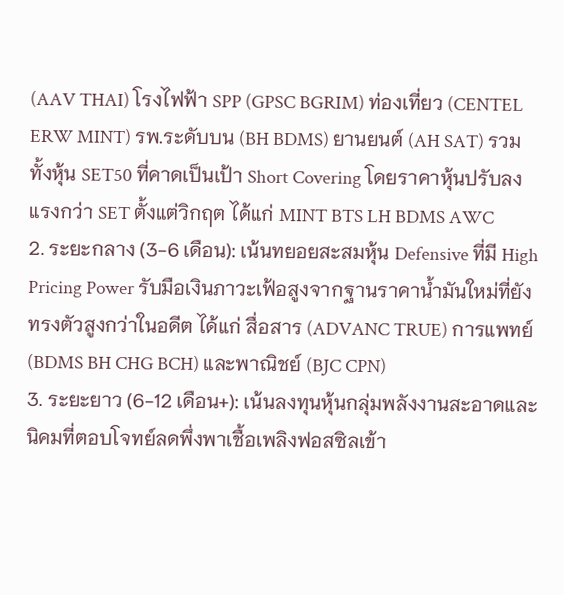(AAV THAI) โรงไฟฟ้า SPP (GPSC BGRIM) ท่องเที่ยว (CENTEL ERW MINT) รพ.ระดับบน (BH BDMS) ยานยนต์ (AH SAT) รวมทั้งหุ้น SET50 ที่คาดเป็นเป้า Short Covering โดยราคาหุ้นปรับลงแรงกว่า SET ตั้งแต่วิกฤต ได้แก่ MINT BTS LH BDMS AWC
2. ระยะกลาง (3-6 เดือน): เน้นทยอยสะสมหุ้น Defensive ที่มี High Pricing Power รับมือเงินภาวะเฟ้อสูงจากฐานราคาน้ำมันใหม่ที่ยังทรงตัวสูงกว่าในอดีต ได้แก่ สื่อสาร (ADVANC TRUE) การแพทย์ (BDMS BH CHG BCH) และพาณิชย์ (BJC CPN)
3. ระยะยาว (6-12 เดือน+): เน้นลงทุนหุ้นกลุ่มพลังงานสะอาดและนิคมที่ตอบโจทย์ลดพึ่งพาเชื้อเพลิงฟอสซิลเข้า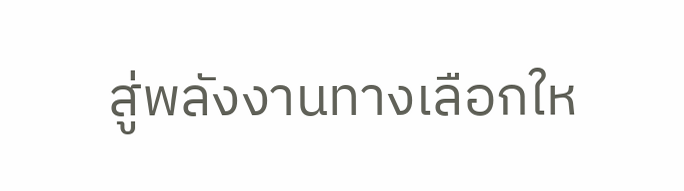สู่พลังงานทางเลือกให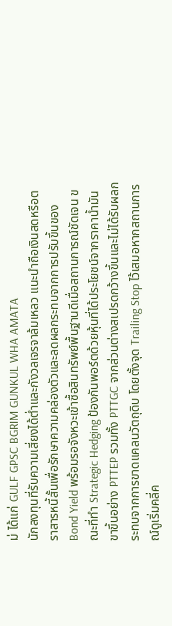ม่ ได้แก่ GULF GPSC BGRIM GUNKUL WHA AMATA
นักลงทุนที่รับความเสี่ยงได้ต่ำและกังวลเจรจาล้มเหลว แนะนำถือเงินสดหรือตราสารหนี้สั้นเพื่อรักษาความคล่องตัวและลดผลกระทบจากการปรับขึ้นของ Bond Yield พร้อมรอจังหวะเข้าซื้อสินทรัพย์พื้นฐานดีเมื่อสถานการณ์ชัดเจน ขณะที่ทำ Strategic Hedging ป้องกันพอร์ตด้วยหุ้นที่ได้ประโยชน์จากราคาน้ำมันขาขึ้นอย่าง PTTEP รวมทั้ง PTTGC จากส่วนต่างสเปรดกว้างขึ้นและไม่ได้รับผลกระทบจากการขาดแคลนวัตถุดิบ โดยตั้งจุด Trailing Stop ไว้เสมอหากสถานการณ์ดูเริ่มคลี่ค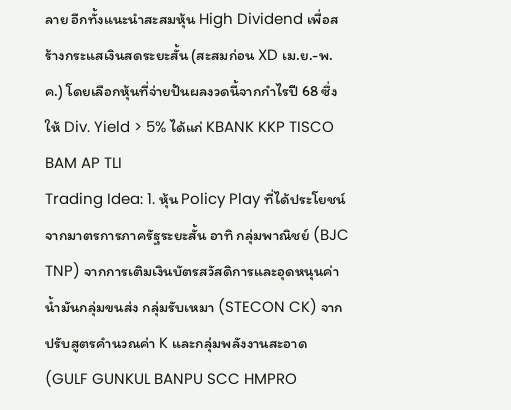ลาย อีกทั้งแนะนำสะสมหุ้น High Dividend เพื่อสร้างกระแสเงินสดระยะสั้น (สะสมก่อน XD เม.ย.-พ.ค.) โดยเลือกหุ้นที่จ่ายปันผลงวดนี้จากกำไรปี 68 ซึ่งให้ Div. Yield > 5% ได้แก่ KBANK KKP TISCO BAM AP TLI
Trading Idea: 1. หุ้น Policy Play ที่ได้ประโยชน์จากมาตรการภาครัฐระยะสั้น อาทิ กลุ่มพาณิชย์ (BJC TNP) จากการเติมเงินบัตรสวัสดิการและอุดหนุนค่าน้ำมันกลุ่มขนส่ง กลุ่มรับเหมา (STECON CK) จากปรับสูตรคำนวณค่า K และกลุ่มพลังงานสะอาด (GULF GUNKUL BANPU SCC HMPRO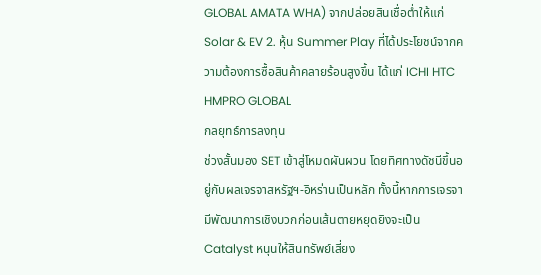GLOBAL AMATA WHA) จากปล่อยสินเชื่อต่ำให้แก่ Solar & EV 2. หุ้น Summer Play ที่ได้ประโยชน์จากความต้องการซื้อสินค้าคลายร้อนสูงขึ้น ได้แก่ ICHI HTC HMPRO GLOBAL
กลยุทธ์การลงทุน
ช่วงสั้นมอง SET เข้าสู่โหมดผันผวน โดยทิศทางดัชนีขึ้นอยู่กับผลเจรจาสหรัฐฯ-อิหร่านเป็นหลัก ทั้งนี้หากการเจรจามีพัฒนาการเชิงบวกก่อนเส้นตายหยุดยิงจะเป็น Catalyst หนุนให้สินทรัพย์เสี่ยง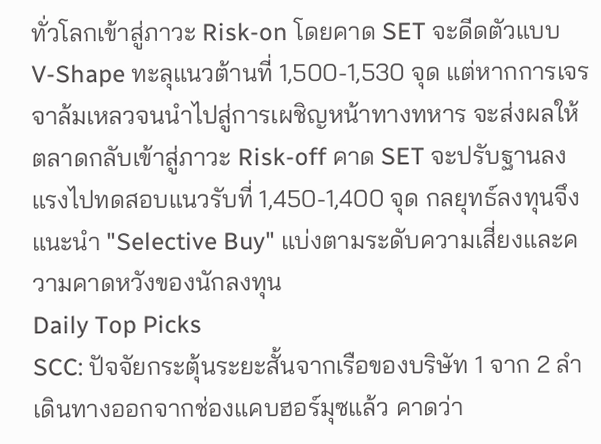ทั่วโลกเข้าสู่ภาวะ Risk-on โดยคาด SET จะดีดตัวแบบ V-Shape ทะลุแนวต้านที่ 1,500-1,530 จุด แต่หากการเจรจาล้มเหลวจนนำไปสู่การเผชิญหน้าทางทหาร จะส่งผลให้ตลาดกลับเข้าสู่ภาวะ Risk-off คาด SET จะปรับฐานลงแรงไปทดสอบแนวรับที่ 1,450-1,400 จุด กลยุทธ์ลงทุนจึงแนะนำ "Selective Buy" แบ่งตามระดับความเสี่ยงและความคาดหวังของนักลงทุน
Daily Top Picks
SCC: ปัจจัยกระตุ้นระยะสั้นจากเรือของบริษัท 1 จาก 2 ลำเดินทางออกจากช่องแคบฮอร์มุซแล้ว คาดว่า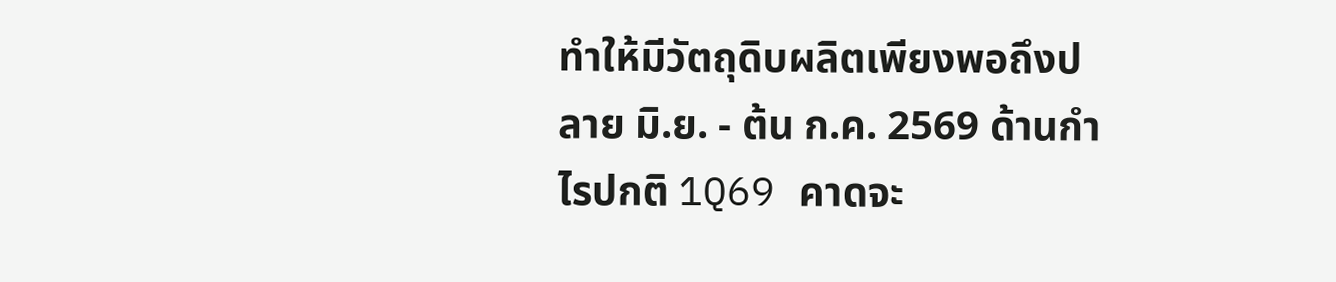ทำให้มีวัตถุดิบผลิตเพียงพอถึงปลาย มิ.ย. - ต้น ก.ค. 2569 ด้านกำไรปกติ 1Q69 คาดจะ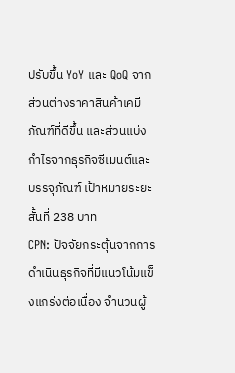ปรับขึ้น YoY และ QoQ จากส่วนต่างราคาสินค้าเคมีภัณฑ์ที่ดีขึ้น และส่วนแบ่งกำไรจากธุรกิจซีเมนต์และบรรจุภัณฑ์ เป้าหมายระยะสั้นที่ 238 บาท
CPN: ปัจจัยกระตุ้นจากการดำเนินธุรกิจที่มีแนวโน้มแข็งแกร่งต่อเนื่อง จำนวนผู้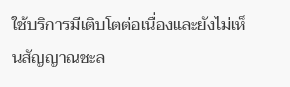ใช้บริการมีเติบโตต่อเนื่องและยังไม่เห็นสัญญาณชะล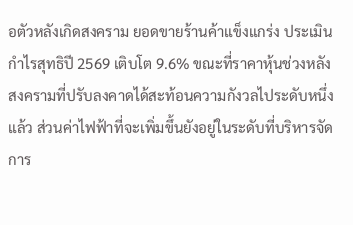อตัวหลังเกิดสงคราม ยอดขายร้านค้าแข็งแกร่ง ประเมินกำไรสุทธิปี 2569 เติบโต 9.6% ขณะที่ราคาหุ้นช่วงหลังสงครามที่ปรับลงคาดได้สะท้อนความกังวลไประดับหนึ่งแล้ว ส่วนค่าไฟฟ้าที่จะเพิ่มขึ้นยังอยู่ในระดับที่บริหารจัดการ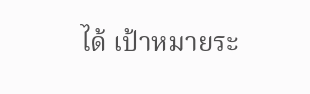ได้ เป้าหมายระ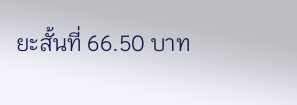ยะสั้นที่ 66.50 บาท